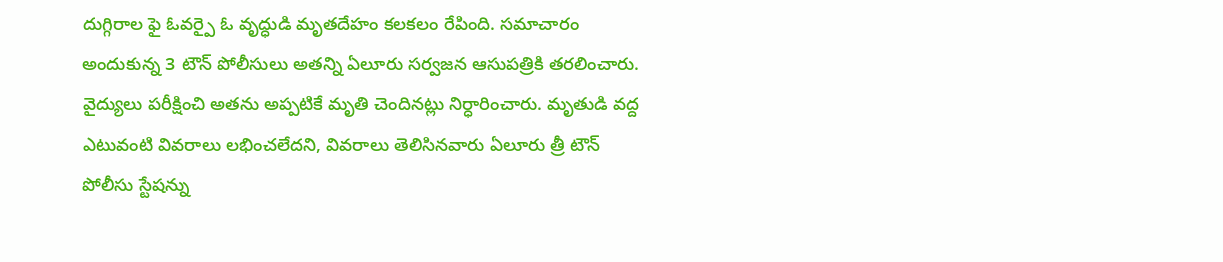దుగ్గిరాల ఫై ఓవర్పై ఓ వృద్ధుడి మృతదేహం కలకలం రేపింది. సమాచారం అందుకున్న 3 టౌన్ పోలీసులు అతన్ని ఏలూరు సర్వజన ఆసుపత్రికి తరలించారు. వైద్యులు పరీక్షించి అతను అప్పటికే మృతి చెందినట్లు నిర్ధారించారు. మృతుడి వద్ద ఎటువంటి వివరాలు లభించలేదని, వివరాలు తెలిసినవారు ఏలూరు త్రీ టౌన్ పోలీసు స్టేషన్ను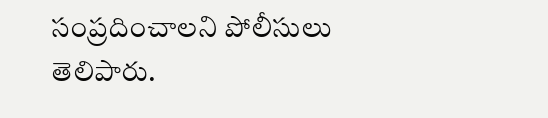సంప్రదించాలని పోలీసులు తెలిపారు.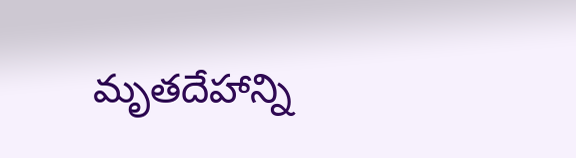మృతదేహాన్ని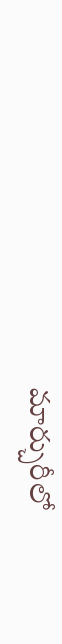మార్చురీలో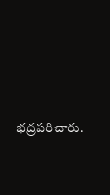భద్రపరిచారు.